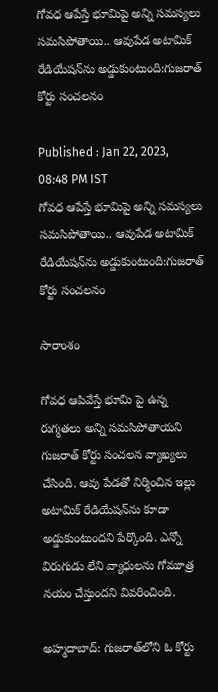గోవధ ఆపేస్తే భూమిపై అన్ని సమస్యలు సమసిపోతాయి.. ఆవుపేడ అటామిక్ రేడియేషన్‌ను అడ్డుకుంటుంది:గుజరాత్ కోర్టు సంచలనం

Published : Jan 22, 2023, 08:48 PM IST
గోవధ ఆపేస్తే భూమిపై అన్ని సమస్యలు సమసిపోతాయి.. ఆవుపేడ అటామిక్ రేడియేషన్‌ను అడ్డుకుంటుంది:గుజరాత్ కోర్టు సంచలనం

సారాంశం

గోవధ ఆపివేస్తే భూమి పై ఉన్న రుగ్మతలు అన్ని సమసిపోతాయని గుజరాత్ కోర్టు సంచలన వ్యాఖ్యలు చేసింది. ఆవు పేడతో నిర్మించిన ఇల్లు అటామిక్ రేడియేషన్‌ను కూడా అడ్డుకుంటుందని పేర్కొంది. ఎన్నో విరుగుడు లేని వ్యాధులను గోమూత్ర నయం చేస్తుందని వివరించింది.

అహ్మదాబాద్: గుజరాత్‌లోని ఓ కోర్టు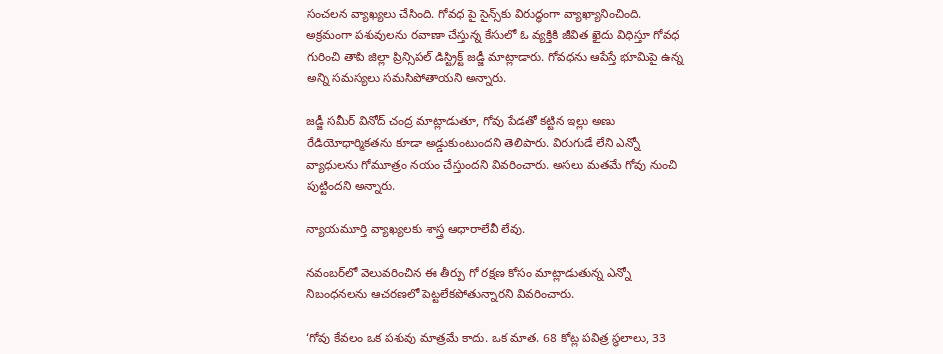సంచలన వ్యాఖ్యలు చేసింది. గోవధ పై సైన్స్‌కు విరుద్ధంగా వ్యాఖ్యానించింది. అక్రమంగా పశువులను రవాణా చేస్తున్న కేసులో ఓ వ్యక్తికి జీవిత ఖైదు విధిస్తూ గోవధ గురించి తాపి జిల్లా ప్రిన్సిపల్ డిస్ట్రిక్ట్ జడ్జీ మాట్లాడారు. గోవధను ఆపేస్తే భూమిపై ఉన్న అన్ని సమస్యలు సమసిపోతాయని అన్నారు.

జడ్జీ సమీర్ వినోద్ చంద్ర మాట్లాడుతూ, గోవు పేడతో కట్టిన ఇల్లు అణు రేడియోధార్మికతను కూడా అడ్డుకుంటుందని తెలిపారు. విరుగుడే లేని ఎన్నో వ్యాధులను గోమూత్రం నయం చేస్తుందని వివరించారు. అసలు మతమే గోవు నుంచి పుట్టిందని అన్నారు.

న్యాయమూర్తి వ్యాఖ్యలకు శాస్త్ర ఆధారాలేవీ లేవు.

నవంబర్‌లో వెలువరించిన ఈ తీర్పు గో రక్షణ కోసం మాట్లాడుతున్న ఎన్నో నిబంధనలను ఆచరణలో పెట్టలేకపోతున్నారని వివరించారు.

‘గోవు కేవలం ఒక పశువు మాత్రమే కాదు. ఒక మాత. 68 కోట్ల పవిత్ర స్థలాలు, 33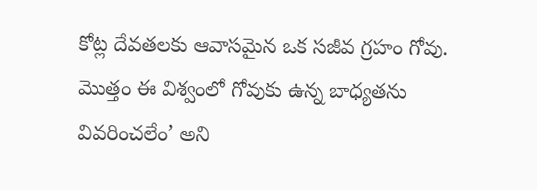కోట్ల దేవతలకు ఆవాసమైన ఒక సజీవ గ్రహం గోవు. మొత్తం ఈ విశ్వంలో గోవుకు ఉన్న బాధ్యతను వివరించలేం’ అని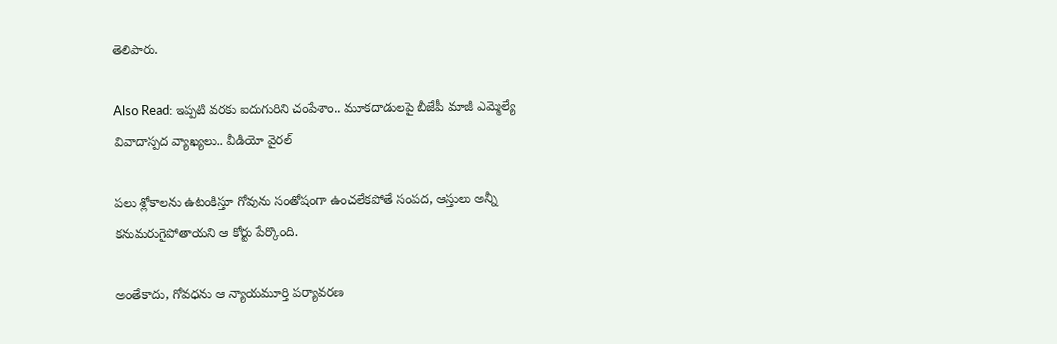తెలిపారు.

Also Read: ఇప్పటి వరకు ఐదుగురిని చంపేశాం.. మూకదాడులపై బీజేపీ మాజీ ఎమ్మెల్యే వివాదాస్పద వ్యాఖ్యలు.. వీడియో వైరల్

పలు శ్లోకాలను ఉటంకిస్తూ గోవును సంతోషంగా ఉంచలేకపోతే సంపద, ఆస్తులు అన్నీ కనుమరుగైపోతాయని ఆ కోర్టు పేర్కొంది.

అంతేకాదు, గోవధను ఆ న్యాయమూర్తి పర్యావరణ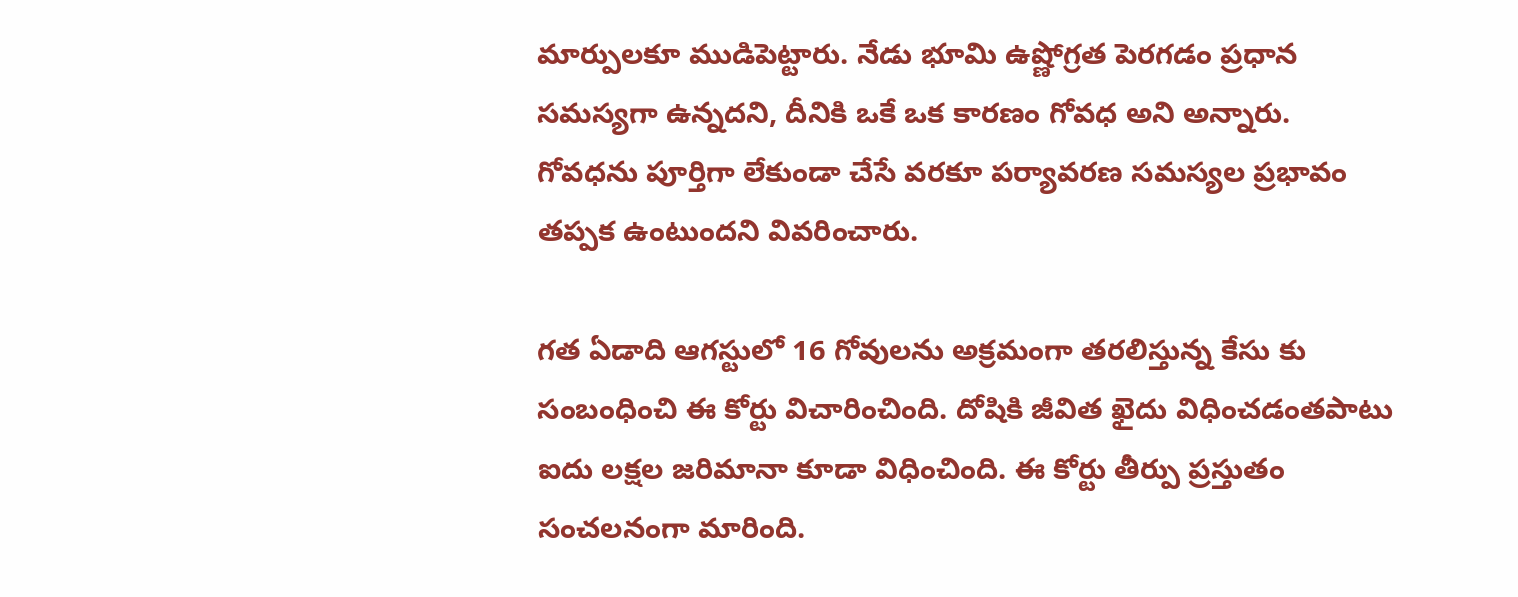మార్పులకూ ముడిపెట్టారు. నేడు భూమి ఉష్ణోగ్రత పెరగడం ప్రధాన సమస్యగా ఉన్నదని, దీనికి ఒకే ఒక కారణం గోవధ అని అన్నారు. గోవధను పూర్తిగా లేకుండా చేసే వరకూ పర్యావరణ సమస్యల ప్రభావం తప్పక ఉంటుందని వివరించారు.

గత ఏడాది ఆగస్టులో 16 గోవులను అక్రమంగా తరలిస్తున్న కేసు కు సంబంధించి ఈ కోర్టు విచారించింది. దోషికి జీవిత ఖైదు విధించడంతపాటు ఐదు లక్షల జరిమానా కూడా విధించింది. ఈ కోర్టు తీర్పు ప్రస్తుతం సంచలనంగా మారింది.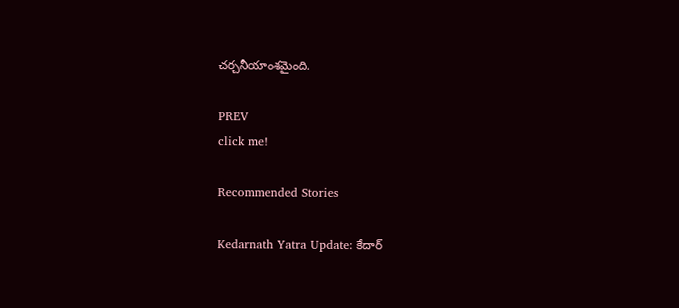చర్చనీయాంశమైంది.

PREV
click me!

Recommended Stories

Kedarnath Yatra Update: కేదార్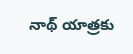నాథ్ యాత్రకు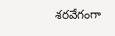శరవేగంగా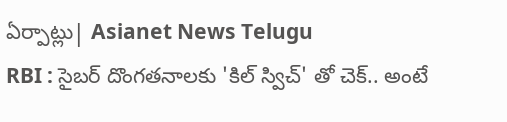ఏర్పాట్లు| Asianet News Telugu
RBI : సైబర్ దొంగతనాలకు 'కిల్ స్విచ్' తో చెక్.. అంటే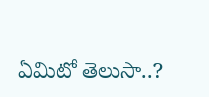ఏమిటో తెలుసా..?